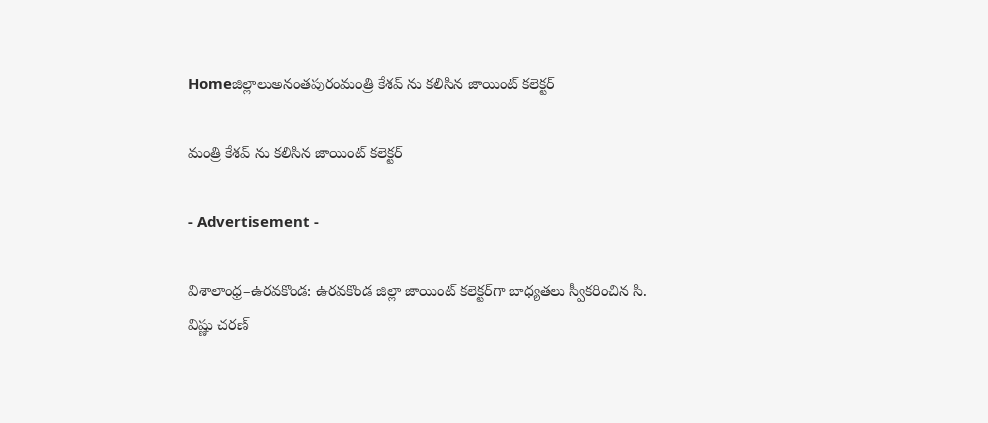Homeజిల్లాలుఅనంతపురంమంత్రి కేశవ్ ను కలిసిన జాయింట్ కలెక్టర్

మంత్రి కేశవ్ ను కలిసిన జాయింట్ కలెక్టర్

- Advertisement -

విశాలాంధ్ర–ఉరవకొండ: ఉరవకొండ జిల్లా జాయింట్ కలెక్టర్‌గా బాధ్యతలు స్వీకరించిన సి. విష్ణు చరణ్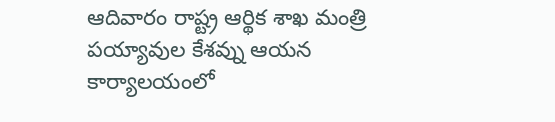ఆదివారం రాష్ట్ర ఆర్థిక శాఖ మంత్రి పయ్యావుల కేశవ్ను ఆయన కార్యాలయంలో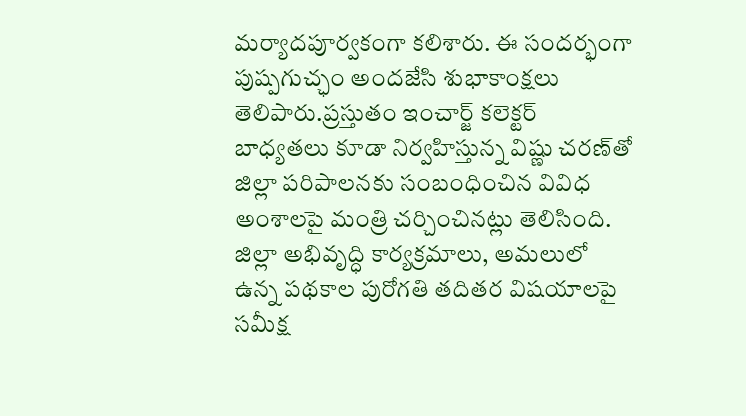మర్యాదపూర్వకంగా కలిశారు. ఈ సందర్భంగా పుష్పగుచ్ఛం అందజేసి శుభాకాంక్షలు తెలిపారు.ప్రస్తుతం ఇంచార్జ్ కలెక్టర్ బాధ్యతలు కూడా నిర్వహిస్తున్న విష్ణు చరణ్‌తో జిల్లా పరిపాలనకు సంబంధించిన వివిధ అంశాలపై మంత్రి చర్చించినట్లు తెలిసింది. జిల్లా అభివృద్ధి కార్యక్రమాలు, అమలులో ఉన్న పథకాల పురోగతి తదితర విషయాలపై సమీక్ష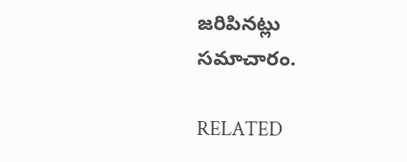జరిపినట్లు సమాచారం.

RELATED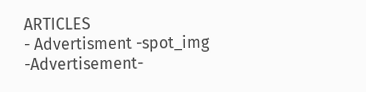ARTICLES
- Advertisment -spot_img
-Advertisement-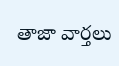తాజా వార్తలు